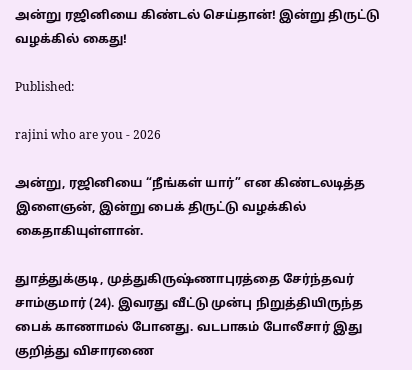அன்று ரஜினியை கிண்டல் செய்தான்! இன்று திருட்டு வழக்கில் கைது!

Published:

rajini who are you - 2026

அன்று, ரஜினியை “நீங்கள் யார்” என கிண்டலடித்த இளைஞன், இன்று பைக் திருட்டு வழக்கில் கைதாகியுள்ளான்.

துாத்துக்குடி, முத்துகிருஷ்ணாபுரத்தை சேர்ந்தவர் சாம்குமார் (24). இவரது வீட்டு முன்பு நிறுத்தியிருந்த பைக் காணாமல் போனது. வடபாகம் போலீசார் இது குறித்து விசாரணை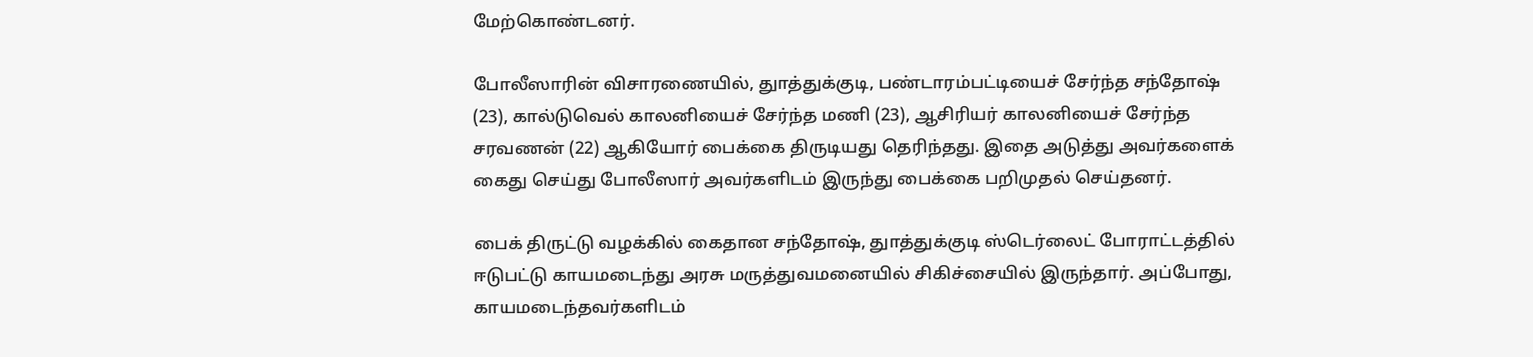மேற்கொண்டனர்.

போலீஸாரின் விசாரணையில், துாத்துக்குடி, பண்டாரம்பட்டியைச் சேர்ந்த சந்தோஷ் (23), கால்டுவெல் காலனியைச் சேர்ந்த மணி (23), ஆசிரியர் காலனியைச் சேர்ந்த சரவணன் (22) ஆகியோர் பைக்கை திருடியது தெரிந்தது. இதை அடுத்து அவர்களைக் கைது செய்து போலீஸார் அவர்களிடம் இருந்து பைக்கை பறிமுதல் செய்தனர்.

பைக் திருட்டு வழக்கில் கைதான சந்தோஷ், துாத்துக்குடி ஸ்டெர்லைட் போராட்டத்தில் ஈடுபட்டு காயமடைந்து அரசு மருத்துவமனையில் சிகிச்சையில் இருந்தார். அப்போது, காயமடைந்தவர்களிடம்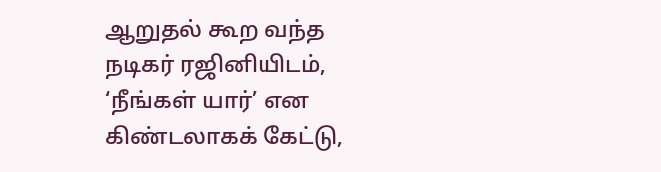ஆறுதல் கூற வந்த நடிகர் ரஜினியிடம், ‘நீங்கள் யார்’ என கிண்டலாகக் கேட்டு,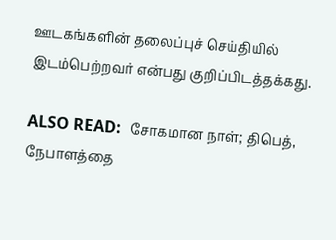ஊடகங்களின் தலைப்புச் செய்தியில் இடம்பெற்றவர் என்பது குறிப்பிடத்தக்கது.

ALSO READ:  சோகமான நாள்; திபெத், நேபாளத்தை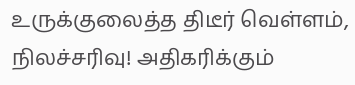உருக்குலைத்த திடீர் வெள்ளம், நிலச்சரிவு! அதிகரிக்கும்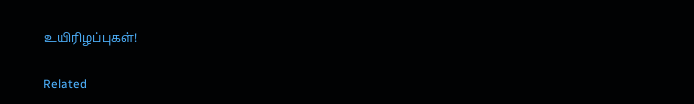உயிரிழப்புகள்!

Related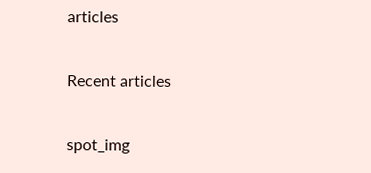articles

Recent articles

spot_img